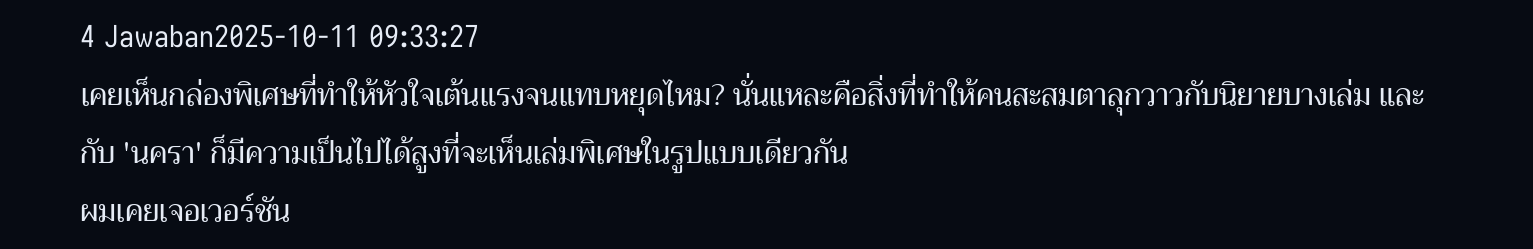4 Jawaban2025-10-11 09:33:27
เคยเห็นกล่องพิเศษที่ทำให้หัวใจเต้นแรงจนแทบหยุดไหม? นั่นแหละคือสิ่งที่ทำให้คนสะสมตาลุกวาวกับนิยายบางเล่ม และกับ 'นครา' ก็มีความเป็นไปได้สูงที่จะเห็นเล่มพิเศษในรูปแบบเดียวกัน
ผมเคยเจอเวอร์ชัน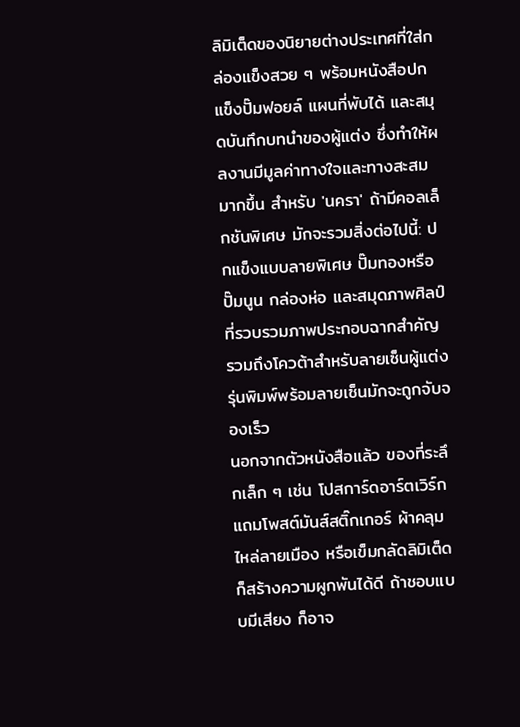ลิมิเต็ดของนิยายต่างประเทศที่ใส่กล่องแข็งสวย ๆ พร้อมหนังสือปกแข็งปั๊มฟอยล์ แผนที่พับได้ และสมุดบันทึกบทนำของผู้แต่ง ซึ่งทำให้ผลงานมีมูลค่าทางใจและทางสะสมมากขึ้น สำหรับ 'นครา' ถ้ามีคอลเล็กชันพิเศษ มักจะรวมสิ่งต่อไปนี้: ปกแข็งแบบลายพิเศษ ปั๊มทองหรือปั๊มนูน กล่องห่อ และสมุดภาพศิลป์ที่รวบรวมภาพประกอบฉากสำคัญ รวมถึงโควต้าสำหรับลายเซ็นผู้แต่ง รุ่นพิมพ์พร้อมลายเซ็นมักจะถูกจับจองเร็ว
นอกจากตัวหนังสือแล้ว ของที่ระลึกเล็ก ๆ เช่น โปสการ์ดอาร์ตเวิร์ก แถมโพสต์มันส์สติ๊กเกอร์ ผ้าคลุมไหล่ลายเมือง หรือเข็มกลัดลิมิเต็ดก็สร้างความผูกพันได้ดี ถ้าชอบแบบมีเสียง ก็อาจ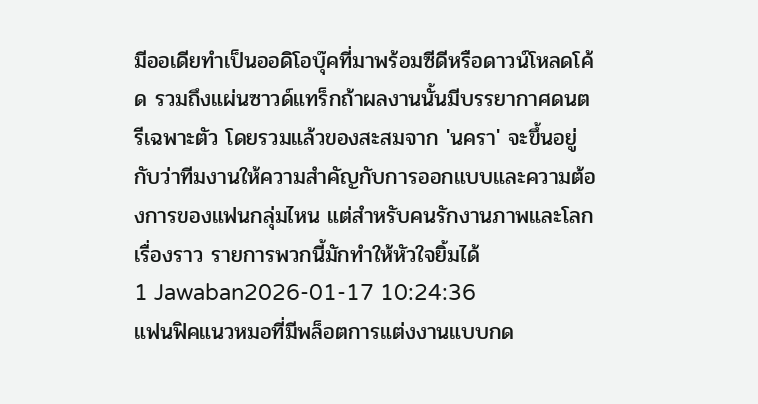มีออเดียทำเป็นออดิโอบุ๊คที่มาพร้อมซีดีหรือดาวน์โหลดโค้ด รวมถึงแผ่นซาวด์แทร็กถ้าผลงานนั้นมีบรรยากาศดนตรีเฉพาะตัว โดยรวมแล้วของสะสมจาก 'นครา' จะขึ้นอยู่กับว่าทีมงานให้ความสำคัญกับการออกแบบและความต้องการของแฟนกลุ่มไหน แต่สำหรับคนรักงานภาพและโลกเรื่องราว รายการพวกนี้มักทำให้หัวใจยิ้มได้
1 Jawaban2026-01-17 10:24:36
แฟนฟิคแนวหมอที่มีพล็อตการแต่งงานแบบกด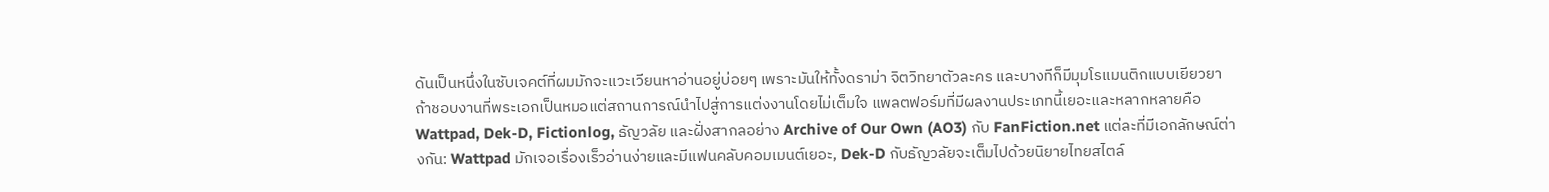ดันเป็นหนึ่งในซับเจคต์ที่ผมมักจะแวะเวียนหาอ่านอยู่บ่อยๆ เพราะมันให้ทั้งดราม่า จิตวิทยาตัวละคร และบางทีก็มีมุมโรแมนติกแบบเยียวยา ถ้าชอบงานที่พระเอกเป็นหมอแต่สถานการณ์นำไปสู่การแต่งงานโดยไม่เต็มใจ แพลตฟอร์มที่มีผลงานประเภทนี้เยอะและหลากหลายคือ Wattpad, Dek-D, Fictionlog, ธัญวลัย และฝั่งสากลอย่าง Archive of Our Own (AO3) กับ FanFiction.net แต่ละที่มีเอกลักษณ์ต่างกัน: Wattpad มักเจอเรื่องเร็วอ่านง่ายและมีแฟนคลับคอมเมนต์เยอะ, Dek-D กับธัญวลัยจะเต็มไปด้วยนิยายไทยสไตล์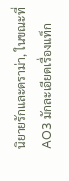นิยายรักและดราม่า, ในขณะที่ AO3 มักละเอียดเรื่องแท็ก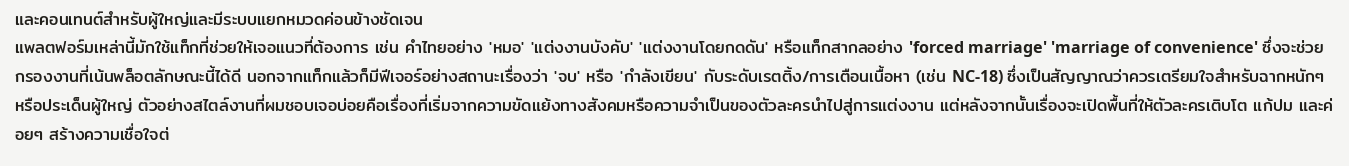และคอนเทนต์สำหรับผู้ใหญ่และมีระบบแยกหมวดค่อนข้างชัดเจน
แพลตฟอร์มเหล่านี้มักใช้แท็กที่ช่วยให้เจอแนวที่ต้องการ เช่น คำไทยอย่าง 'หมอ' 'แต่งงานบังคับ' 'แต่งงานโดยกดดัน' หรือแท็กสากลอย่าง 'forced marriage' 'marriage of convenience' ซึ่งจะช่วยกรองงานที่เน้นพล็อตลักษณะนี้ได้ดี นอกจากแท็กแล้วก็มีฟีเจอร์อย่างสถานะเรื่องว่า 'จบ' หรือ 'กำลังเขียน' กับระดับเรตติ้ง/การเตือนเนื้อหา (เช่น NC-18) ซึ่งเป็นสัญญาณว่าควรเตรียมใจสำหรับฉากหนักๆ หรือประเด็นผู้ใหญ่ ตัวอย่างสไตล์งานที่ผมชอบเจอบ่อยคือเรื่องที่เริ่มจากความขัดแย้งทางสังคมหรือความจำเป็นของตัวละครนำไปสู่การแต่งงาน แต่หลังจากนั้นเรื่องจะเปิดพื้นที่ให้ตัวละครเติบโต แก้ปม และค่อยๆ สร้างความเชื่อใจต่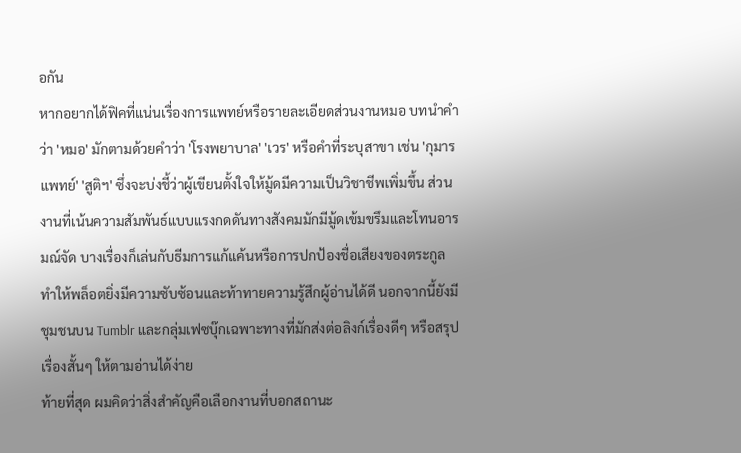อกัน
หากอยากได้ฟิคที่แน่นเรื่องการแพทย์หรือรายละเอียดส่วนงานหมอ บทนำคำว่า 'หมอ' มักตามด้วยคำว่า 'โรงพยาบาล' 'เวร' หรือคำที่ระบุสาขา เช่น 'กุมารแพทย์' 'สูติฯ' ซึ่งจะบ่งชี้ว่าผู้เขียนตั้งใจให้มู้ดมีความเป็นวิชาชีพเพิ่มขึ้น ส่วนงานที่เน้นความสัมพันธ์แบบแรงกดดันทางสังคมมักมีมู้ดเข้มขรึมและโทนอารมณ์จัด บางเรื่องก็เล่นกับธีมการแก้แค้นหรือการปกป้องชื่อเสียงของตระกูล ทำให้พล็อตยิ่งมีความซับซ้อนและท้าทายความรู้สึกผู้อ่านได้ดี นอกจากนี้ยังมีชุมชนบน Tumblr และกลุ่มเฟซบุ๊กเฉพาะทางที่มักส่งต่อลิงก์เรื่องดีๆ หรือสรุปเรื่องสั้นๆ ให้ตามอ่านได้ง่าย
ท้ายที่สุด ผมคิดว่าสิ่งสำคัญคือเลือกงานที่บอกสถานะ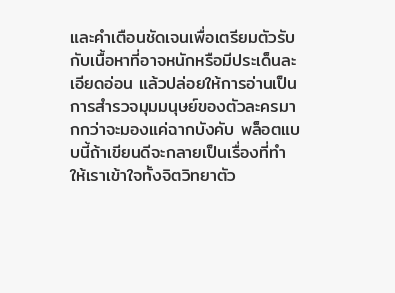และคำเตือนชัดเจนเพื่อเตรียมตัวรับกับเนื้อหาที่อาจหนักหรือมีประเด็นละเอียดอ่อน แล้วปล่อยให้การอ่านเป็นการสำรวจมุมมนุษย์ของตัวละครมากกว่าจะมองแค่ฉากบังคับ พล็อตแบบนี้ถ้าเขียนดีจะกลายเป็นเรื่องที่ทำให้เราเข้าใจทั้งจิตวิทยาตัว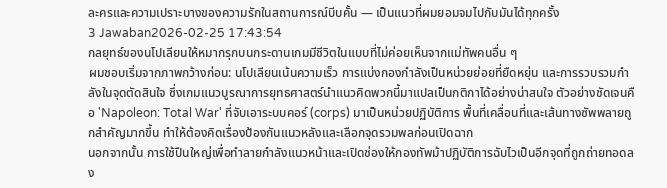ละครและความเปราะบางของความรักในสถานการณ์บีบคั้น — เป็นแนวที่ผมยอมจมไปกับมันได้ทุกครั้ง
3 Jawaban2026-02-25 17:43:54
กลยุทธ์ของนโปเลียนให้หมากรุกบนกระดานเกมมีชีวิตในแบบที่ไม่ค่อยเห็นจากแม่ทัพคนอื่น ๆ
ผมชอบเริ่มจากภาพกว้างก่อน: นโปเลียนเน้นความเร็ว การแบ่งกองกำลังเป็นหน่วยย่อยที่ยืดหยุ่น และการรวบรวมกำลังในจุดตัดสินใจ ซึ่งเกมแนวบูรณาการยุทธศาสตร์นำแนวคิดพวกนี้มาแปลเป็นกติกาได้อย่างน่าสนใจ ตัวอย่างชัดเจนคือ 'Napoleon: Total War' ที่จับเอาระบบคอร์ (corps) มาเป็นหน่วยปฏิบัติการ พื้นที่เคลื่อนที่และเส้นทางซัพพลายถูกสำคัญมากขึ้น ทำให้ต้องคิดเรื่องป้องกันแนวหลังและเลือกจุดรวมพลก่อนเปิดฉาก
นอกจากนั้น การใช้ปืนใหญ่เพื่อทำลายกำลังแนวหน้าและเปิดช่องให้กองทัพม้าปฏิบัติการฉับไวเป็นอีกจุดที่ถูกถ่ายทอดลง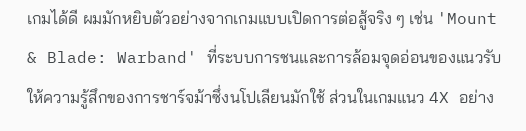เกมได้ดี ผมมักหยิบตัวอย่างจากเกมแบบเปิดการต่อสู้จริง ๆ เช่น 'Mount & Blade: Warband' ที่ระบบการชนและการล้อมจุดอ่อนของแนวรับให้ความรู้สึกของการชาร์จม้าซึ่งนโปเลียนมักใช้ ส่วนในเกมแนว 4X อย่าง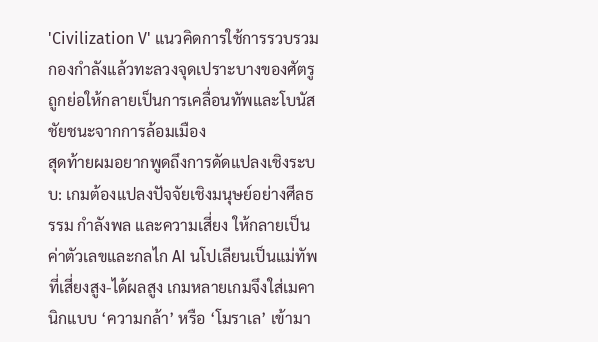'Civilization V' แนวคิดการใช้การรวบรวมกองกำลังแล้วทะลวงจุดเปราะบางของศัตรู ถูกย่อให้กลายเป็นการเคลื่อนทัพและโบนัสชัยชนะจากการล้อมเมือง
สุดท้ายผมอยากพูดถึงการดัดแปลงเชิงระบบ: เกมต้องแปลงปัจจัยเชิงมนุษย์อย่างศีลธรรม กำลังพล และความเสี่ยง ให้กลายเป็นค่าตัวเลขและกลไก AI นโปเลียนเป็นแม่ทัพที่เสี่ยงสูง-ได้ผลสูง เกมหลายเกมจึงใส่เมคานิกแบบ ‘ความกล้า’ หรือ ‘โมราเล’ เข้ามา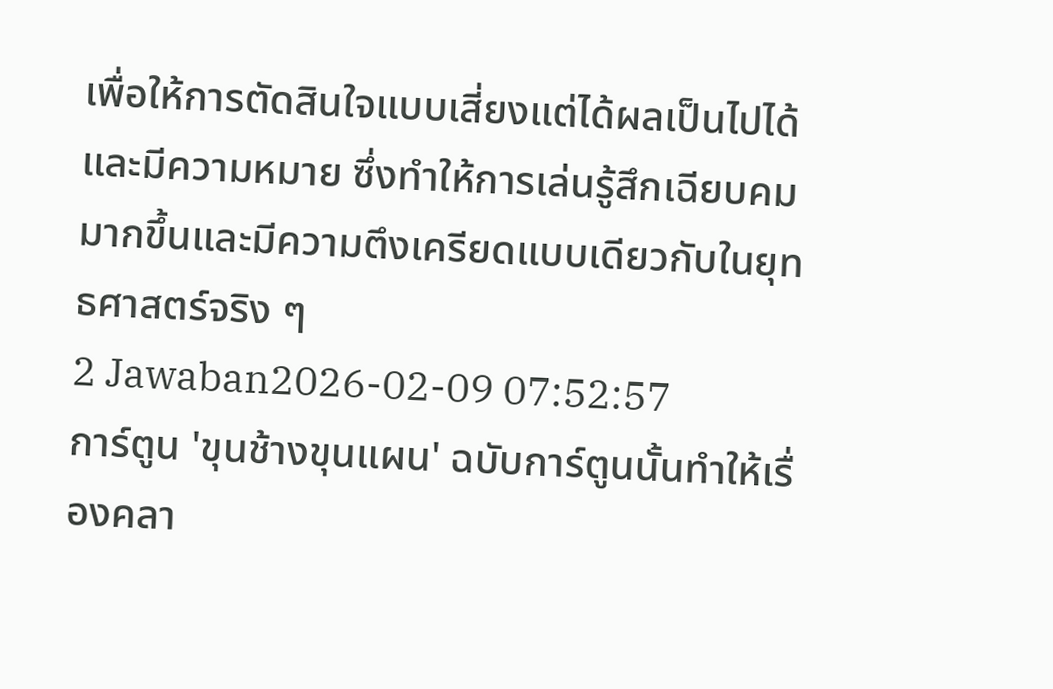เพื่อให้การตัดสินใจแบบเสี่ยงแต่ได้ผลเป็นไปได้และมีความหมาย ซึ่งทำให้การเล่นรู้สึกเฉียบคมมากขึ้นและมีความตึงเครียดแบบเดียวกับในยุทธศาสตร์จริง ๆ
2 Jawaban2026-02-09 07:52:57
การ์ตูน 'ขุนช้างขุนแผน' ฉบับการ์ตูนนั้นทำให้เรื่องคลา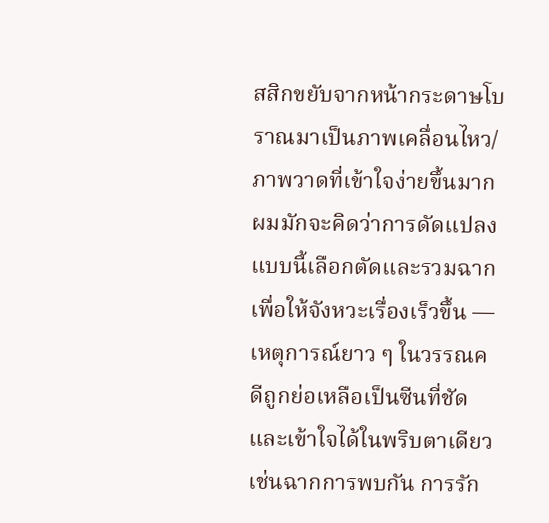สสิกขยับจากหน้ากระดาษโบราณมาเป็นภาพเคลื่อนไหว/ภาพวาดที่เข้าใจง่ายขึ้นมาก ผมมักจะคิดว่าการดัดแปลงแบบนี้เลือกตัดและรวมฉากเพื่อให้จังหวะเรื่องเร็วขึ้น — เหตุการณ์ยาว ๆ ในวรรณคดีถูกย่อเหลือเป็นซีนที่ชัดและเข้าใจได้ในพริบตาเดียว เช่นฉากการพบกัน การรัก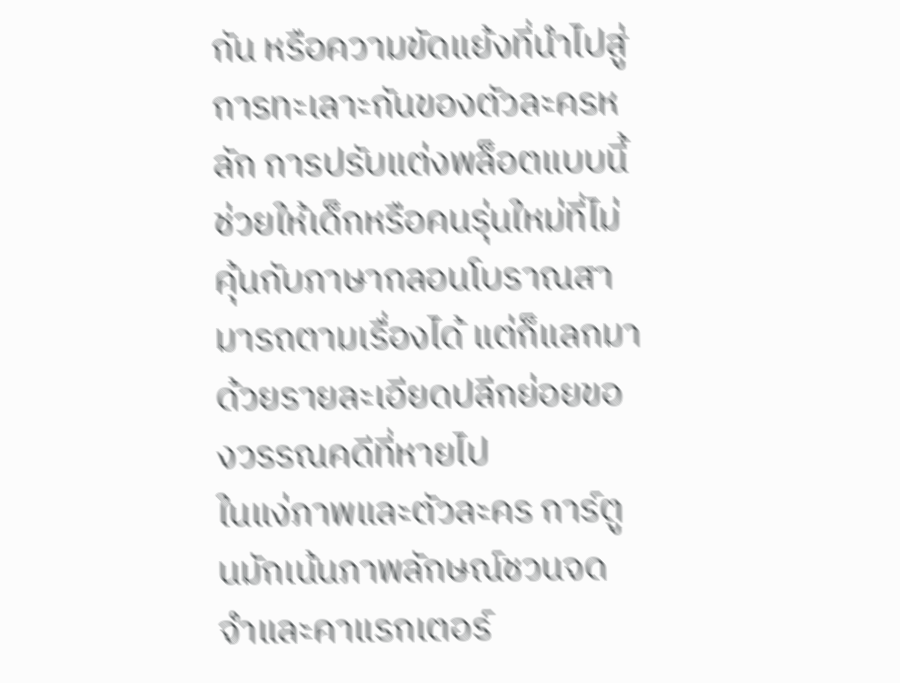กัน หรือความขัดแย้งที่นำไปสู่การทะเลาะกันของตัวละครหลัก การปรับแต่งพล็อตแบบนี้ช่วยให้เด็กหรือคนรุ่นใหม่ที่ไม่คุ้นกับภาษากลอนโบราณสามารถตามเรื่องได้ แต่ก็แลกมาด้วยรายละเอียดปลีกย่อยของวรรณคดีที่หายไป
ในแง่ภาพและตัวละคร การ์ตูนมักเน้นภาพลักษณ์ชวนจดจำและคาแรกเตอร์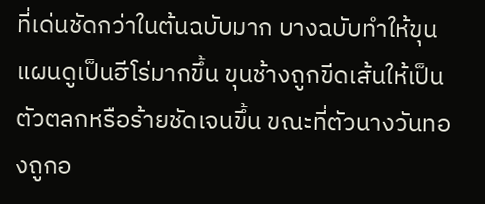ที่เด่นชัดกว่าในต้นฉบับมาก บางฉบับทำให้ขุนแผนดูเป็นฮีโร่มากขึ้น ขุนช้างถูกขีดเส้นให้เป็นตัวตลกหรือร้ายชัดเจนขึ้น ขณะที่ตัวนางวันทองถูกอ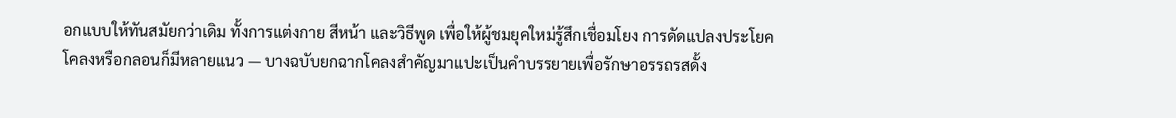อกแบบให้ทันสมัยกว่าเดิม ทั้งการแต่งกาย สีหน้า และวิธีพูด เพื่อให้ผู้ชมยุคใหม่รู้สึกเชื่อมโยง การดัดแปลงประโยคโคลงหรือกลอนก็มีหลายแนว — บางฉบับยกฉากโคลงสำคัญมาแปะเป็นคำบรรยายเพื่อรักษาอรรถรสดั้ง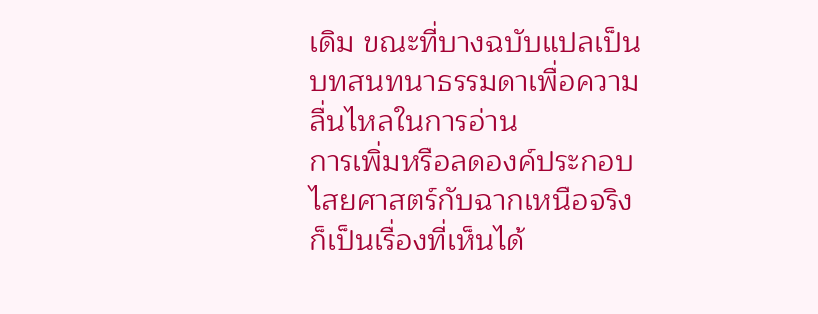เดิม ขณะที่บางฉบับแปลเป็นบทสนทนาธรรมดาเพื่อความลื่นไหลในการอ่าน
การเพิ่มหรือลดองค์ประกอบไสยศาสตร์กับฉากเหนือจริงก็เป็นเรื่องที่เห็นได้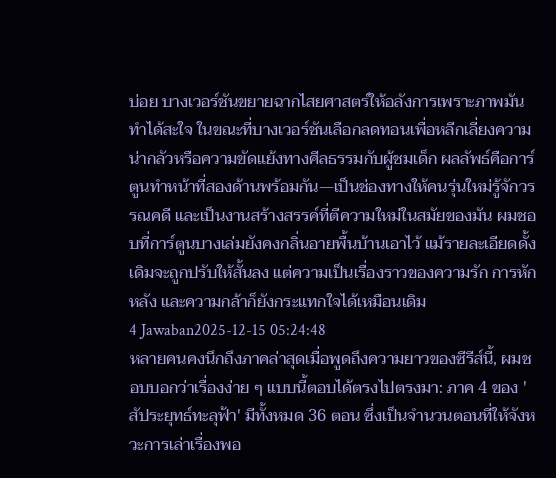บ่อย บางเวอร์ชันขยายฉากไสยศาสตร์ให้อลังการเพราะภาพมันทำได้สะใจ ในขณะที่บางเวอร์ชันเลือกลดทอนเพื่อหลีกเลี่ยงความน่ากลัวหรือความขัดแย้งทางศีลธรรมกับผู้ชมเด็ก ผลลัพธ์คือการ์ตูนทำหน้าที่สองด้านพร้อมกัน—เป็นช่องทางให้คนรุ่นใหม่รู้จักวรรณคดี และเป็นงานสร้างสรรค์ที่ตีความใหม่ในสมัยของมัน ผมชอบที่การ์ตูนบางเล่มยังคงกลิ่นอายพื้นบ้านเอาไว้ แม้รายละเอียดดั้งเดิมจะถูกปรับให้สั้นลง แต่ความเป็นเรื่องราวของความรัก การหักหลัง และความกล้าก็ยังกระแทกใจได้เหมือนเดิม
4 Jawaban2025-12-15 05:24:48
หลายคนคงนึกถึงภาคล่าสุดเมื่อพูดถึงความยาวของซีรีส์นี้, ผมชอบบอกว่าเรื่องง่าย ๆ แบบนี้ตอบได้ตรงไปตรงมา: ภาค 4 ของ 'สัประยุทธ์ทะลุฟ้า' มีทั้งหมด 36 ตอน ซึ่งเป็นจำนวนตอนที่ให้จังหวะการเล่าเรื่องพอ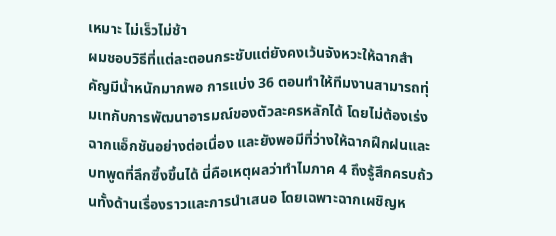เหมาะ ไม่เร็วไม่ช้า
ผมชอบวิธีที่แต่ละตอนกระชับแต่ยังคงเว้นจังหวะให้ฉากสำคัญมีน้ำหนักมากพอ การแบ่ง 36 ตอนทำให้ทีมงานสามารถทุ่มเทกับการพัฒนาอารมณ์ของตัวละครหลักได้ โดยไม่ต้องเร่งฉากแอ็กชันอย่างต่อเนื่อง และยังพอมีที่ว่างให้ฉากฝึกฝนและบทพูดที่ลึกซึ้งขึ้นได้ นี่คือเหตุผลว่าทำไมภาค 4 ถึงรู้สึกครบถ้วนทั้งด้านเรื่องราวและการนำเสนอ โดยเฉพาะฉากเผชิญห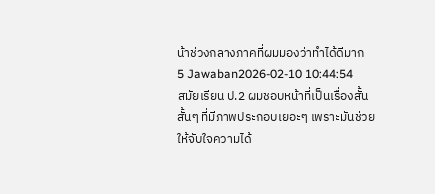น้าช่วงกลางภาคที่ผมมองว่าทำได้ดีมาก
5 Jawaban2026-02-10 10:44:54
สมัยเรียน ป.2 ผมชอบหน้าที่เป็นเรื่องสั้นสั้นๆ ที่มีภาพประกอบเยอะๆ เพราะมันช่วยให้จับใจความได้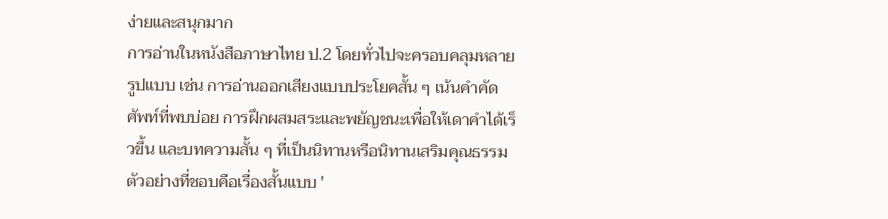ง่ายและสนุกมาก
การอ่านในหนังสือภาษาไทย ป.2 โดยทั่วไปจะครอบคลุมหลายรูปแบบ เช่น การอ่านออกเสียงแบบประโยคสั้น ๆ เน้นคำคัดศัพท์ที่พบบ่อย การฝึกผสมสระและพยัญชนะเพื่อให้เดาคำได้เร็วขึ้น และบทความสั้น ๆ ที่เป็นนิทานหรือนิทานเสริมคุณธรรม ตัวอย่างที่ชอบคือเรื่องสั้นแบบ '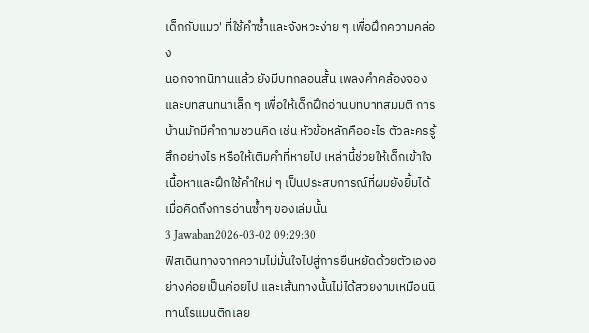เด็กกับแมว' ที่ใช้คำซ้ำและจังหวะง่าย ๆ เพื่อฝึกความคล่อง
นอกจากนิทานแล้ว ยังมีบทกลอนสั้น เพลงคำคล้องจอง และบทสนทนาเล็ก ๆ เพื่อให้เด็กฝึกอ่านบทบาทสมมติ การบ้านมักมีคำถามชวนคิด เช่น หัวข้อหลักคืออะไร ตัวละครรู้สึกอย่างไร หรือให้เติมคำที่หายไป เหล่านี้ช่วยให้เด็กเข้าใจเนื้อหาและฝึกใช้คำใหม่ ๆ เป็นประสบการณ์ที่ผมยังยิ้มได้เมื่อคิดถึงการอ่านซ้ำๆ ของเล่มนั้น
3 Jawaban2026-03-02 09:29:30
ฟิสเดินทางจากความไม่มั่นใจไปสู่การยืนหยัดด้วยตัวเองอย่างค่อยเป็นค่อยไป และเส้นทางนั้นไม่ได้สวยงามเหมือนนิทานโรแมนติกเลย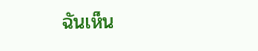ฉันเห็น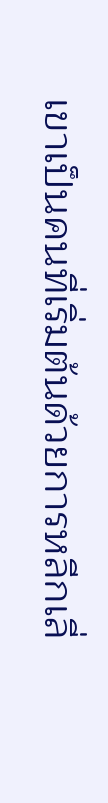เขาเป็นคนที่เริ่มต้นด้วยการหลีกเลี่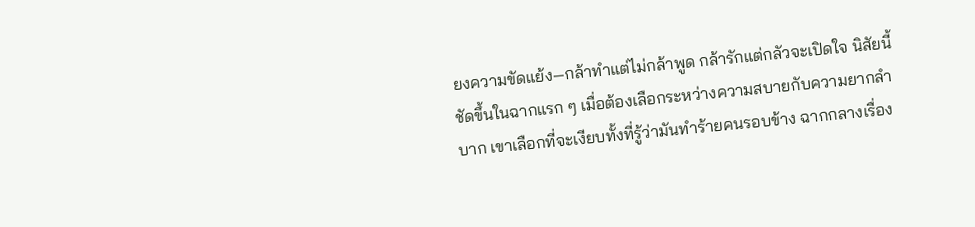ยงความขัดแย้ง—กล้าทำแต่ไม่กล้าพูด กล้ารักแต่กลัวจะเปิดใจ นิสัยนี้ชัดขึ้นในฉากแรก ๆ เมื่อต้องเลือกระหว่างความสบายกับความยากลำบาก เขาเลือกที่จะเงียบทั้งที่รู้ว่ามันทำร้ายคนรอบข้าง ฉากกลางเรื่อง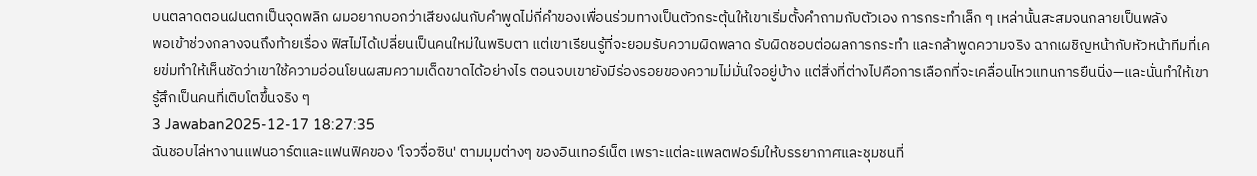บนตลาดตอนฝนตกเป็นจุดพลิก ผมอยากบอกว่าเสียงฝนกับคำพูดไม่กี่คำของเพื่อนร่วมทางเป็นตัวกระตุ้นให้เขาเริ่มตั้งคำถามกับตัวเอง การกระทำเล็ก ๆ เหล่านั้นสะสมจนกลายเป็นพลัง
พอเข้าช่วงกลางจนถึงท้ายเรื่อง ฟิสไม่ได้เปลี่ยนเป็นคนใหม่ในพริบตา แต่เขาเรียนรู้ที่จะยอมรับความผิดพลาด รับผิดชอบต่อผลการกระทำ และกล้าพูดความจริง ฉากเผชิญหน้ากับหัวหน้าทีมที่เคยข่มทำให้เห็นชัดว่าเขาใช้ความอ่อนโยนผสมความเด็ดขาดได้อย่างไร ตอนจบเขายังมีร่องรอยของความไม่มั่นใจอยู่บ้าง แต่สิ่งที่ต่างไปคือการเลือกที่จะเคลื่อนไหวแทนการยืนนิ่ง—และนั่นทำให้เขารู้สึกเป็นคนที่เติบโตขึ้นจริง ๆ
3 Jawaban2025-12-17 18:27:35
ฉันชอบไล่หางานแฟนอาร์ตและแฟนฟิคของ 'โจวจื่อซิน' ตามมุมต่างๆ ของอินเทอร์เน็ต เพราะแต่ละแพลตฟอร์มให้บรรยากาศและชุมชนที่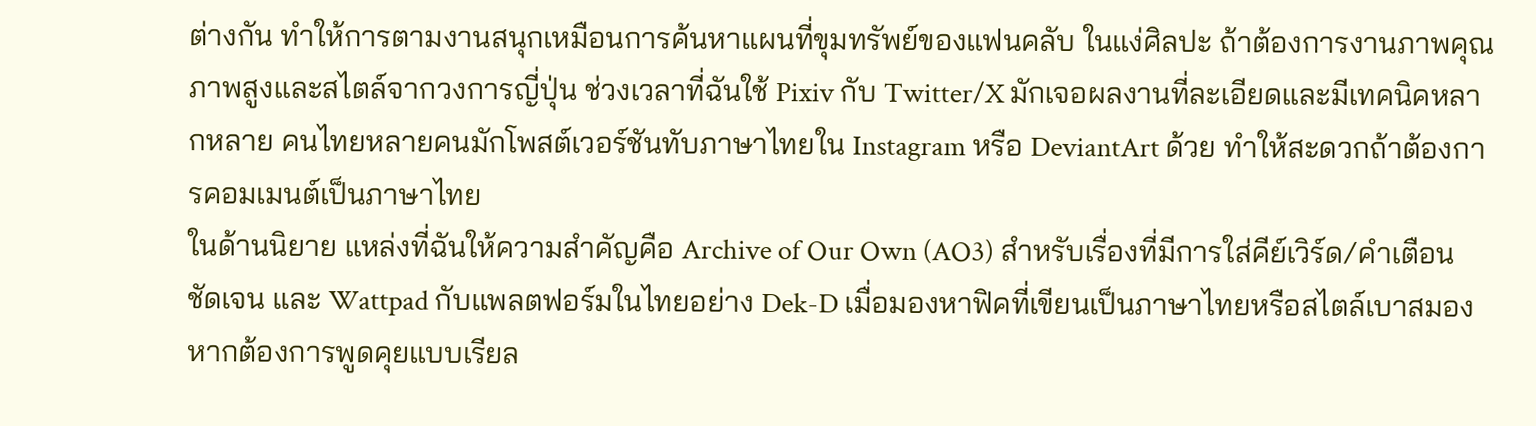ต่างกัน ทำให้การตามงานสนุกเหมือนการค้นหาแผนที่ขุมทรัพย์ของแฟนคลับ ในแง่ศิลปะ ถ้าต้องการงานภาพคุณภาพสูงและสไตล์จากวงการญี่ปุ่น ช่วงเวลาที่ฉันใช้ Pixiv กับ Twitter/X มักเจอผลงานที่ละเอียดและมีเทคนิคหลากหลาย คนไทยหลายคนมักโพสต์เวอร์ชันทับภาษาไทยใน Instagram หรือ DeviantArt ด้วย ทำให้สะดวกถ้าต้องการคอมเมนต์เป็นภาษาไทย
ในด้านนิยาย แหล่งที่ฉันให้ความสำคัญคือ Archive of Our Own (AO3) สำหรับเรื่องที่มีการใส่คีย์เวิร์ด/คำเตือนชัดเจน และ Wattpad กับแพลตฟอร์มในไทยอย่าง Dek-D เมื่อมองหาฟิคที่เขียนเป็นภาษาไทยหรือสไตล์เบาสมอง หากต้องการพูดคุยแบบเรียล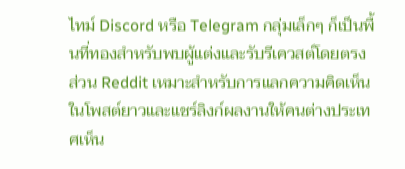ไทม์ Discord หรือ Telegram กลุ่มเล็กๆ ก็เป็นพื้นที่ทองสำหรับพบผู้แต่งและรับรีเควสต์โดยตรง ส่วน Reddit เหมาะสำหรับการแลกความคิดเห็นในโพสต์ยาวและแชร์ลิงก์ผลงานให้คนต่างประเทศเห็น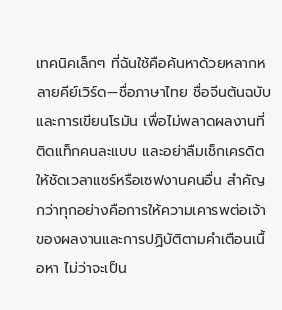เทคนิคเล็กๆ ที่ฉันใช้คือค้นหาด้วยหลากหลายคีย์เวิร์ด—ชื่อภาษาไทย ชื่อจีนต้นฉบับ และการเขียนโรมัน เพื่อไม่พลาดผลงานที่ติดแท็กคนละแบบ และอย่าลืมเช็กเครดิตให้ชัดเวลาแชร์หรือเซฟงานคนอื่น สำคัญกว่าทุกอย่างคือการให้ความเคารพต่อเจ้าของผลงานและการปฏิบัติตามคำเตือนเนื้อหา ไม่ว่าจะเป็น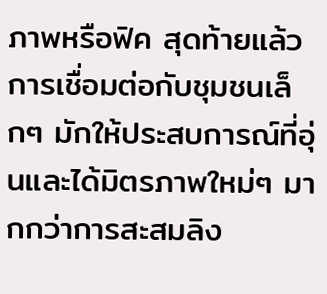ภาพหรือฟิค สุดท้ายแล้วการเชื่อมต่อกับชุมชนเล็กๆ มักให้ประสบการณ์ที่อุ่นและได้มิตรภาพใหม่ๆ มากกว่าการสะสมลิง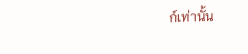ก์เท่านั้น